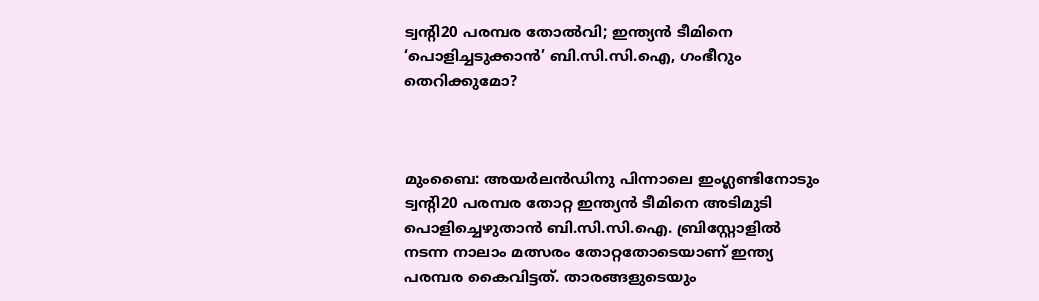ട്വന്‍റി20 പരമ്പര തോൽവി; ഇന്ത്യൻ ടീമിനെ ‘പൊളിച്ചടുക്കാൻ’ ബി.സി.സി.ഐ, ഗംഭീറും തെറിക്കുമോ?



മുംബൈ: അയർലൻഡിനു പിന്നാലെ ഇംഗ്ലണ്ടിനോടും ട്വന്‍റി20 പരമ്പര തോറ്റ ഇന്ത്യൻ ടീമിനെ അടിമുടി പൊളിച്ചെഴുതാൻ ബി.സി.സി.ഐ. ബ്രിസ്റ്റോളിൽ നടന്ന നാലാം മത്സരം തോറ്റതോടെയാണ് ഇന്ത്യ പരമ്പര കൈവിട്ടത്. താരങ്ങളുടെയും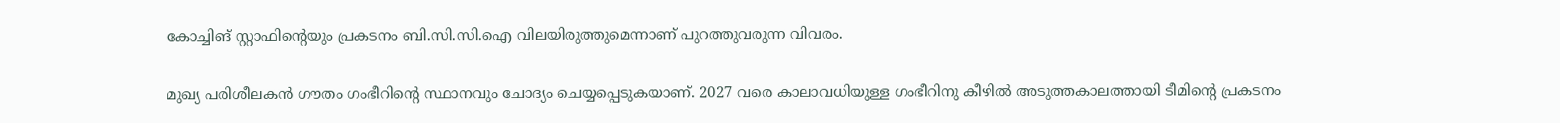കോച്ചിങ് സ്റ്റാഫിന്റെയും പ്രകടനം ബി.സി.സി.ഐ വിലയിരുത്തുമെന്നാണ് പുറത്തുവരുന്ന വിവരം.

മുഖ്യ പരിശീലകൻ ഗൗതം ഗംഭീറിന്‍റെ സ്ഥാനവും ചോദ്യം ചെയ്യപ്പെടുകയാണ്. 2027 വരെ കാലാവധിയുള്ള ഗംഭീറിനു കീഴിൽ അടുത്തകാലത്തായി ടീമിന്‍റെ പ്രകടനം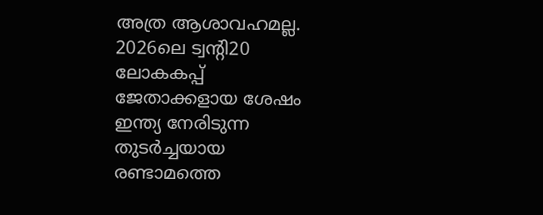അത്ര ആശാവഹമല്ല. 2026ലെ ട്വന്‍റി20 ലോകകപ്പ് ജേതാക്കളായ ശേഷം ഇന്ത്യ നേരിടുന്ന തുടർച്ചയായ രണ്ടാമത്തെ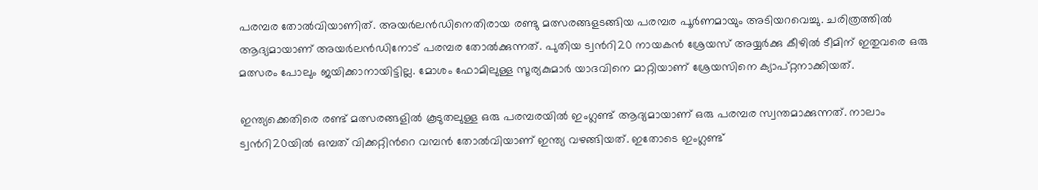പരമ്പര തോൽവിയാണിത്. അയർലൻഡിനെതിരായ രണ്ടു മത്സരങ്ങളടങ്ങിയ പരമ്പര പൂർണമായും അടിയറവെച്ചു. ചരിത്രത്തിൽ ആദ്യമായാണ് അയർലൻഡിനോട് പരമ്പര തോൽക്കുന്നത്. പുതിയ ട്വന്‍റി20 നായകൻ ശ്രേയസ് അയ്യർക്കു കീഴിൽ ടീമിന് ഇതുവരെ ഒരു മത്സരം പോലും ജയിക്കാനായിട്ടില്ല. മോശം ഫോമിലുള്ള സൂര്യകുമാർ യാദവിനെ മാറ്റിയാണ് ശ്രേയസിനെ ക്യാപ്റ്റനാക്കിയത്.

ഇന്ത്യക്കെതിരെ രണ്ട് മത്സരങ്ങളിൽ കൂടുതലുള്ള ഒരു പരമ്പരയിൽ ഇംഗ്ലണ്ട് ആദ്യമായാണ് ഒരു പരമ്പര സ്വന്തമാക്കുന്നത്. നാലാം ട്വന്‍റി20യിൽ ഒമ്പത് വിക്കറ്റിന്‍റെ വമ്പൻ തോൽവിയാണ് ഇന്ത്യ വഴങ്ങിയത്. ഇതോടെ ഇംഗ്ലണ്ട്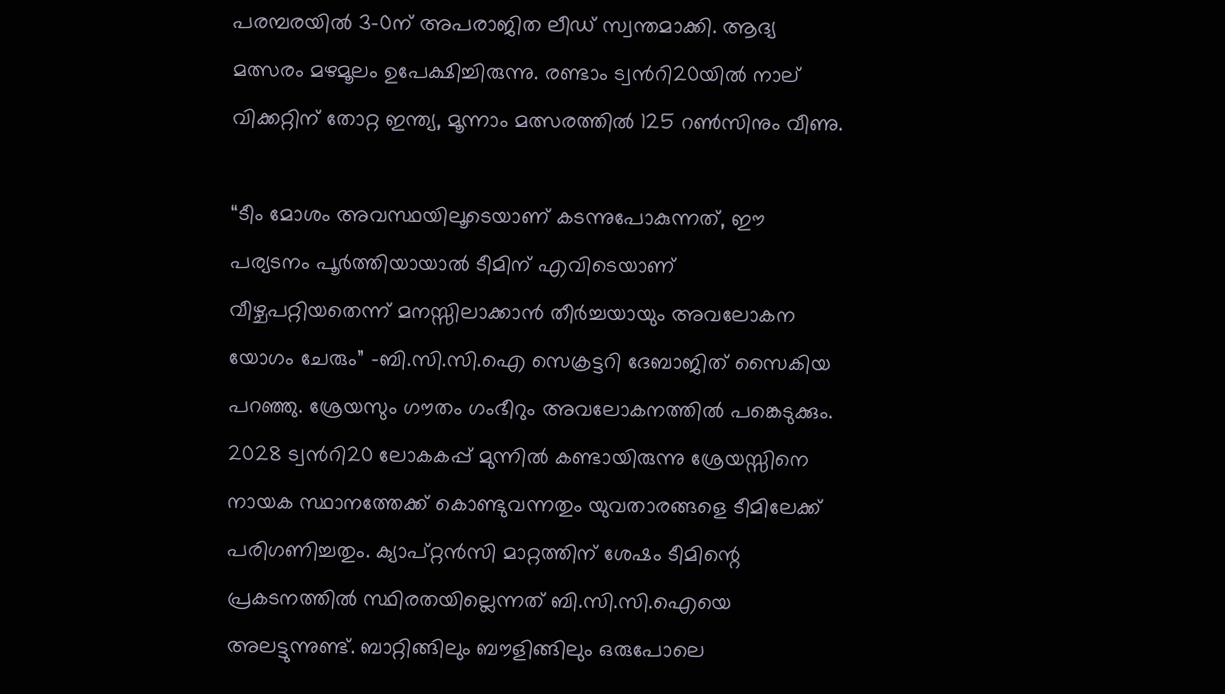പരമ്പരയിൽ 3-0ന് അപരാജിത ലീഡ് സ്വന്തമാക്കി. ആദ്യ മത്സരം മഴമൂലം ഉപേക്ഷിച്ചിരുന്നു. രണ്ടാം ട്വന്‍റി20യിൽ നാല് വിക്കറ്റിന് തോറ്റ ഇന്ത്യ, മൂന്നാം മത്സരത്തിൽ 125 റൺസിനും വീണു.

“ടീം മോശം അവസ്ഥയിലൂടെയാണ് കടന്നുപോകുന്നത്, ഈ പര്യടനം പൂർത്തിയായാൽ ടീമിന് എവിടെയാണ് വീഴ്ചപറ്റിയതെന്ന് മനസ്സിലാക്കാൻ തീർച്ചയായും അവലോകന യോഗം ചേരും” -ബി.സി.സി.ഐ സെക്രട്ടറി ദേബാജിത് സൈകിയ പറഞ്ഞു. ശ്രേയസും ഗൗതം ഗംഭീറും അവലോകനത്തിൽ പങ്കെടുക്കും. 2028 ട്വന്‍റി20 ലോകകപ്പ് മുന്നിൽ കണ്ടായിരുന്നു ശ്രേയസ്സിനെ നായക സ്ഥാനത്തേക്ക് കൊണ്ടുവന്നതും യുവതാരങ്ങളെ ടീമിലേക്ക് പരിഗണിച്ചതും. ക്യാപ്റ്റൻസി മാറ്റത്തിന് ശേഷം ടീമിന്റെ പ്രകടനത്തിൽ സ്ഥിരതയില്ലെന്നത് ബി.സി.സി.ഐയെ അലട്ടുന്നുണ്ട്. ബാറ്റിങ്ങിലും ബൗളിങ്ങിലും ഒരുപോലെ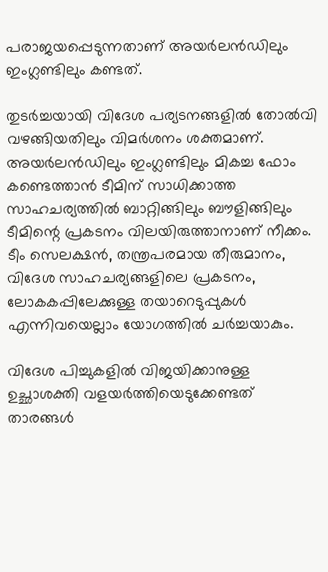പരാജയപ്പെടുന്നതാണ് അയർലൻഡിലും ഇംഗ്ലണ്ടിലും കണ്ടത്.

തുടർച്ചയായി വിദേശ പര്യടനങ്ങളിൽ തോൽവി വഴങ്ങിയതിലും വിമർശനം ശക്തമാണ്. അയർലൻഡിലും ഇംഗ്ലണ്ടിലും മികച്ച ഫോം കണ്ടെത്താൻ ടീമിന് സാധിക്കാത്ത സാഹചര്യത്തിൽ ബാറ്റിങ്ങിലും ബൗളിങ്ങിലും ടീമിന്റെ പ്രകടനം വിലയിരുത്താനാണ് നീക്കം. ടീം സെലക്ഷൻ, തന്ത്രപരമായ തീരുമാനം, വിദേശ സാഹചര്യങ്ങളിലെ പ്രകടനം, ലോകകപ്പിലേക്കുള്ള തയാറെടുപ്പുകൾ എന്നിവയെല്ലാം യോഗത്തിൽ ചർച്ചയാകും.

വിദേശ പിച്ചുകളിൽ വിജയിക്കാനുള്ള ഉച്ഛാശക്തി വളയർത്തിയെടുക്കേണ്ടത് താരങ്ങൾ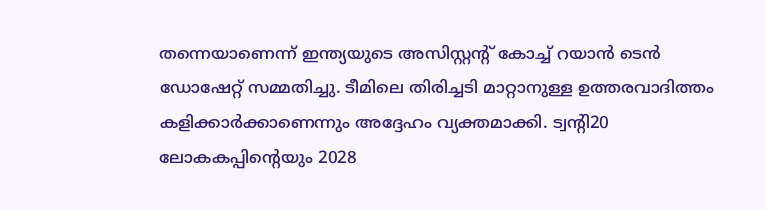തന്നെയാണെന്ന് ഇന്ത്യയുടെ അസിസ്റ്റന്റ് കോച്ച് റയാൻ ടെൻ ഡോഷേറ്റ് സമ്മതിച്ചു. ടീമിലെ തിരിച്ചടി മാറ്റാനുള്ള ഉത്തരവാദിത്തം കളിക്കാർക്കാണെന്നും അദ്ദേഹം വ്യക്തമാക്കി. ട്വന്‍റി20 ലോകകപ്പിന്റെയും 2028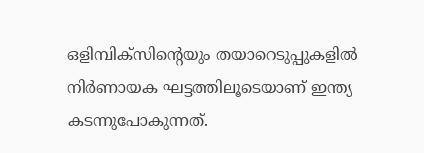ഒളിമ്പിക്സിന്റെയും തയാറെടുപ്പുകളിൽ നിർണായക ഘട്ടത്തിലൂടെയാണ് ഇന്ത്യ കടന്നുപോകുന്നത്.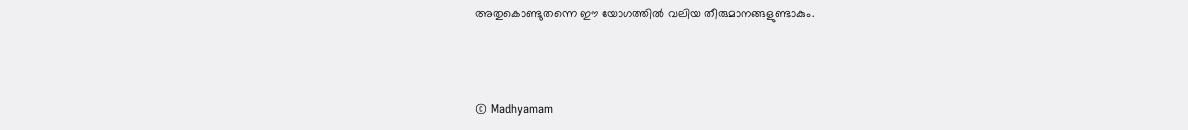അതുകൊണ്ടുതന്നെ ഈ യോഗത്തിൽ വലിയ തീരുമാനങ്ങളുണ്ടാകും.



© Madhyamam